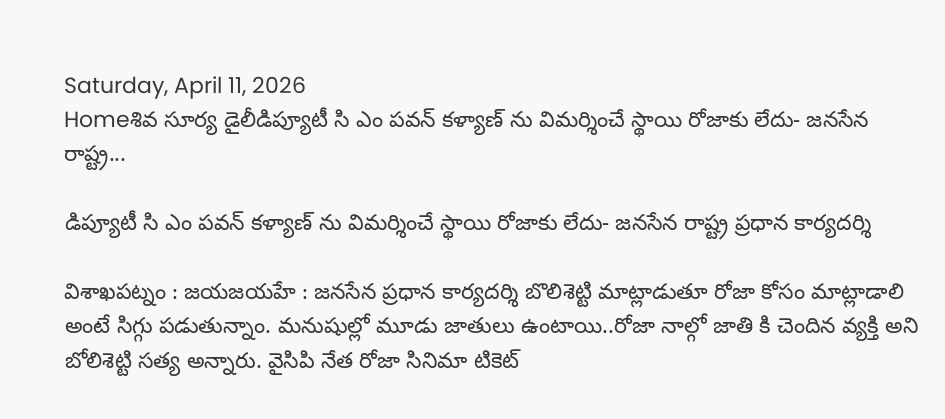Saturday, April 11, 2026
Homeశివ సూర్య డైలీడిప్యూటీ సి ఎం పవన్ కళ్యాణ్ ను విమర్శించే స్థాయి రోజాకు లేదు- జనసేన రాష్ట్ర...

డిప్యూటీ సి ఎం పవన్ కళ్యాణ్ ను విమర్శించే స్థాయి రోజాకు లేదు- జనసేన రాష్ట్ర ప్రధాన కార్యదర్శి

విశాఖపట్నం : జయజయహే : జనసేన ప్రధాన కార్యదర్శి బొలిశెట్టి మాట్లాడుతూ రోజా కోసం మాట్లాడాలి అంటే సిగ్గు పడుతున్నాం. మనుషుల్లో మూడు జాతులు ఉంటాయి..రోజా నాల్గో జాతి కి చెందిన వ్యక్తి అని బోలిశెట్టి సత్య అన్నారు. వైసిపి నేత రోజా సినిమా టికెట్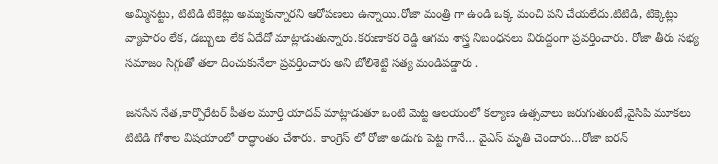అమ్మినట్టు, టిటిడి టికెట్లు అమ్ముకున్నారని ఆరోపణలు ఉన్నాయి.రోజా మంత్రి గా ఉండి ఒక్క మంచి పని చేయలేదు.టిటిడి, టిక్కెట్లు వ్యాపారం లేక, డబ్బులు లేక ఏదేదో మాట్లాడుతున్నారు.కరుణాకర రెడ్డి ఆగమ శాస్త్ర నిబంధనలు విరుద్దంగా ప్రవర్తించారు. రోజా తీరు సభ్య సమాజం సిగ్గుతో తలా దించుకునేలా ప్రవర్తించారు అని బోలిశెట్టి సత్య మండిపడ్డారు .

జనసేన నేత,కార్పొరేటర్ పీతల మూర్తి యాదవ్ మాట్లాడుతూ ఒంటి మెట్ట ఆలయంలో కల్యాణ ఉత్సవాలు జరుగుతుంటే,వైసిపి మూకలు టిటిడి గోశాల విషయాంలో రాద్ధాంతం చేశారు. కాంగ్రెస్ లో రోజా అడుగు పెట్ట గానే… వైఎస్ మృతి చెందారు…రోజా ఐరన్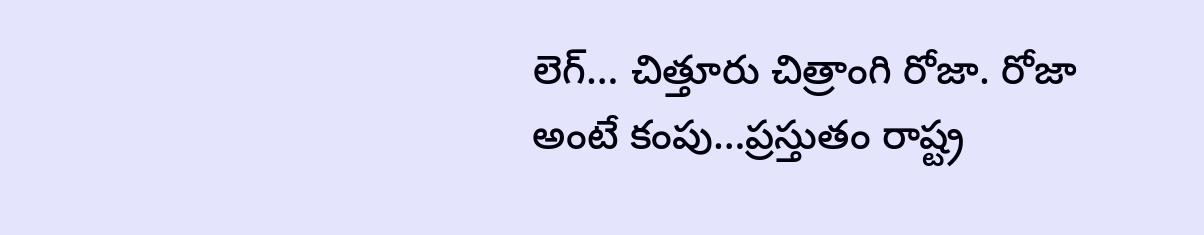లెగ్… చిత్తూరు చిత్రాంగి రోజా. రోజా అంటే కంపు…ప్రస్తుతం రాష్ట్ర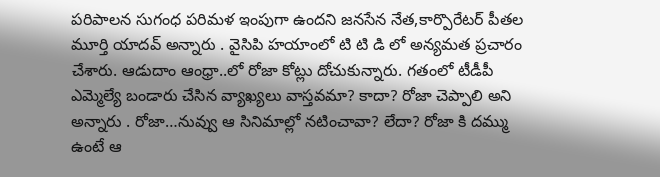పరిపాలన సుగంధ పరిమళ ఇంపుగా ఉందని జనసేన నేత,కార్పొరేటర్ పీతల మూర్తి యాదవ్ అన్నారు . వైసిపి హయాంలో టి టి డి లో అన్యమత ప్రచారం చేశారు. ఆడుదాం ఆంధ్రా..లో రోజా కోట్లు దోచుకున్నారు. గతంలో టీడీపీ ఎమ్మెల్యే బండారు చేసిన వ్యాఖ్యలు వాస్తవమా? కాదా? రోజా చెప్పాలి అని అన్నారు . రోజా…నువ్వు ఆ సినిమాల్లో నటించావా? లేదా? రోజా కి దమ్ము ఉంటే ఆ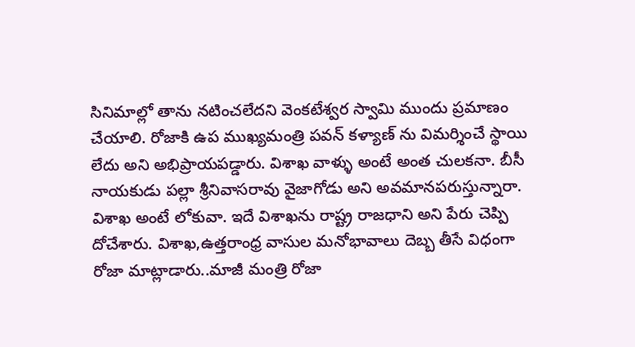సినిమాల్లో తాను నటించలేదని వెంకటేశ్వర స్వామి ముందు ప్రమాణం చేయాలి. రోజాకి ఉప ముఖ్యమంత్రి పవన్ కళ్యాణ్ ను విమర్శించే స్థాయి లేదు అని అభిప్రాయపడ్డారు. విశాఖ వాళ్ళు అంటే అంత చులకనా. బీసీ నాయకుడు పల్లా శ్రీనివాసరావు వైజాగోడు అని అవమానపరుస్తున్నారా. విశాఖ అంటే లోకువా. ఇదే విశాఖను రాష్ట్ర రాజధాని అని పేరు చెప్పి దోచేశారు. విశాఖ,ఉత్తరాంధ్ర వాసుల మనోభావాలు దెబ్బ తీసే విధంగా రోజా మాట్లాడారు..మాజీ మంత్రి రోజా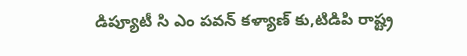డిప్యూటీ సి ఎం పవన్ కళ్యాణ్ కు,టిడిపి రాష్ట్ర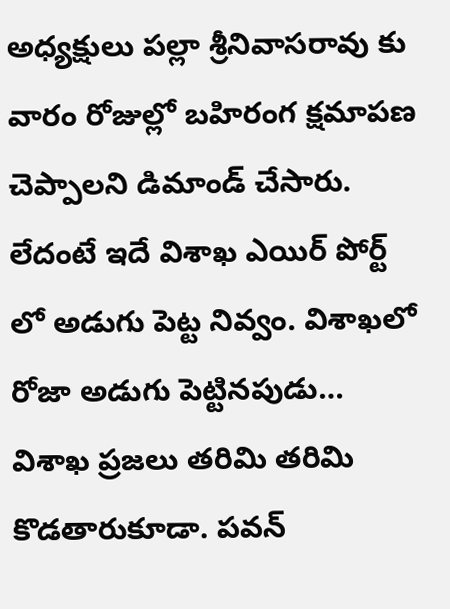అధ్యక్షులు పల్లా శ్రీనివాసరావు కు వారం రోజుల్లో బహిరంగ క్షమాపణ చెప్పాలని డిమాండ్ చేసారు. లేదంటే ఇదే విశాఖ ఎయిర్ పోర్ట్ లో అడుగు పెట్ట నివ్వం. విశాఖలో రోజా అడుగు పెట్టినపుడు… విశాఖ ప్రజలు తరిమి తరిమి కొడతారుకూడా. పవన్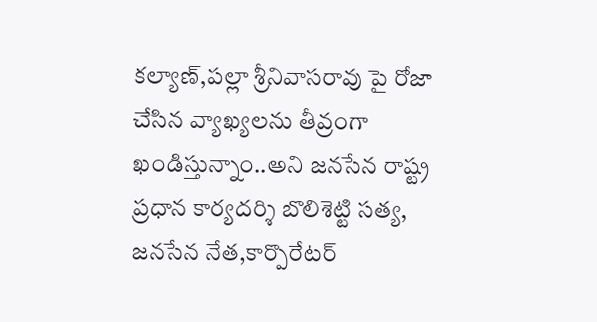కల్యాణ్,పల్లా శ్రీనివాసరావు పై రోజా చేసిన వ్యాఖ్యలను తీవ్రంగా ఖండిస్తున్నాం..అని జనసేన రాష్ట్ర ప్రధాన కార్యదర్శి బొలిశెట్టి సత్య, జనసేన నేత,కార్పొరేటర్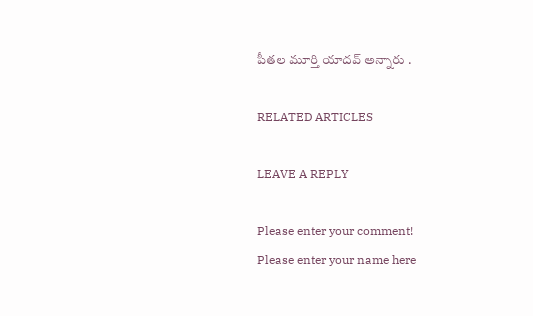పీతల మూర్తి యాదవ్ అన్నారు .

RELATED ARTICLES

LEAVE A REPLY

Please enter your comment!
Please enter your name here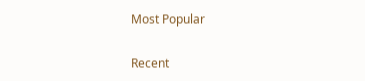Most Popular

Recent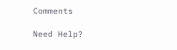Comments

Need Help?